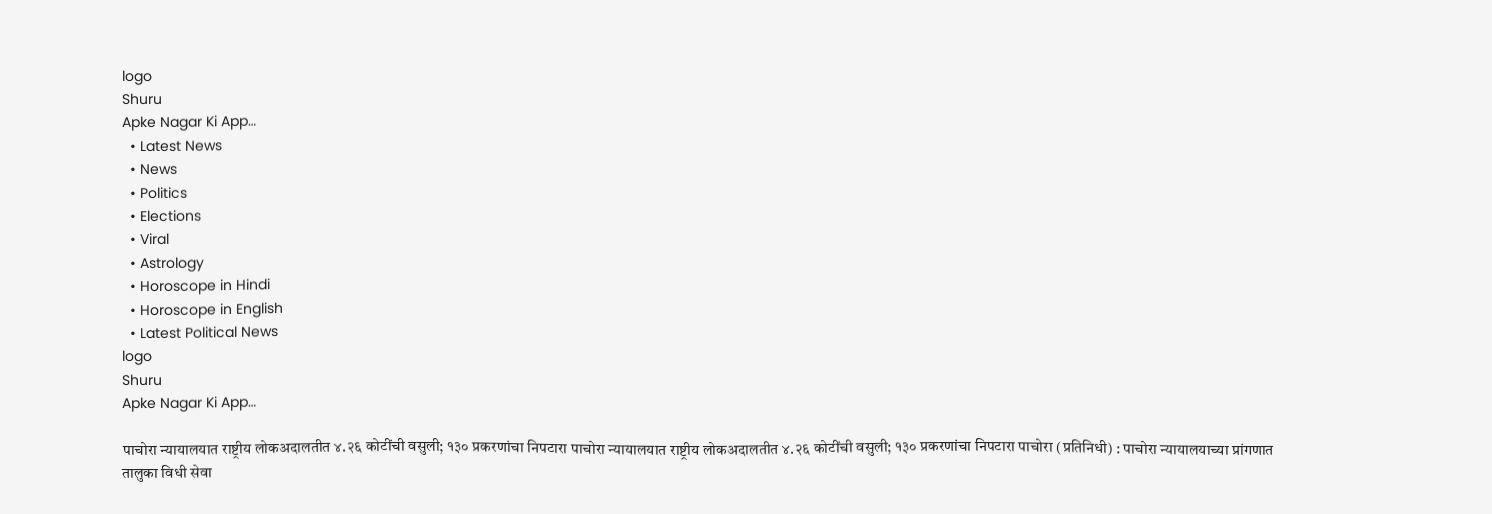logo
Shuru
Apke Nagar Ki App…
  • Latest News
  • News
  • Politics
  • Elections
  • Viral
  • Astrology
  • Horoscope in Hindi
  • Horoscope in English
  • Latest Political News
logo
Shuru
Apke Nagar Ki App…

पाचोरा न्यायालयात राष्ट्रीय लोकअदालतीत ४.२६ कोटींची वसुली; १३० प्रकरणांचा निपटारा पाचोरा न्यायालयात राष्ट्रीय लोकअदालतीत ४.२६ कोटींची वसुली; १३० प्रकरणांचा निपटारा पाचोरा (प्रतिनिधी) : पाचोरा न्यायालयाच्या प्रांगणात तालुका विधी सेवा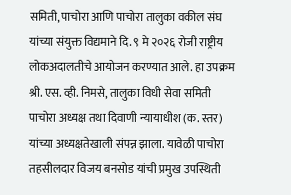समिती, पाचोरा आणि पाचोरा तालुका वकील संघ यांच्या संयुक्त विद्यमाने दि. ९ मे २०२६ रोजी राष्ट्रीय लोकअदालतीचे आयोजन करण्यात आले. हा उपक्रम श्री. एस. व्ही. निमसे, तालुका विधी सेवा समिती पाचोरा अध्यक्ष तथा दिवाणी न्यायाधीश (क. स्तर) यांच्या अध्यक्षतेखाली संपन्न झाला. यावेळी पाचोरा तहसीलदार विजय बनसोड यांची प्रमुख उपस्थिती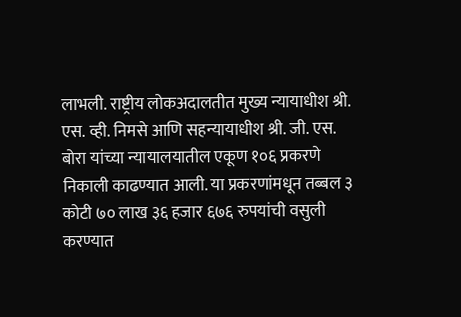लाभली. राष्ट्रीय लोकअदालतीत मुख्य न्यायाधीश श्री. एस. व्ही. निमसे आणि सहन्यायाधीश श्री. जी. एस. बोरा यांच्या न्यायालयातील एकूण १०६ प्रकरणे निकाली काढण्यात आली. या प्रकरणांमधून तब्बल ३ कोटी ७० लाख ३६ हजार ६७६ रुपयांची वसुली करण्यात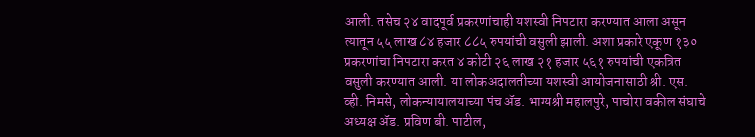आली. तसेच २४ वादपूर्व प्रकरणांचाही यशस्वी निपटारा करण्यात आला असून त्यातून ५५ लाख ८४ हजार ८८५ रुपयांची वसुली झाली. अशा प्रकारे एकूण १३० प्रकरणांचा निपटारा करत ४ कोटी २६ लाख २१ हजार ५६१ रुपयांची एकत्रित वसुली करण्यात आली. या लोकअदालतीच्या यशस्वी आयोजनासाठी श्री. एस. व्ही. निमसे, लोकन्यायालयाच्या पंच ॲड. भाग्यश्री महालपुरे, पाचोरा वकील संघाचे अध्यक्ष ॲड. प्रविण बी. पाटील,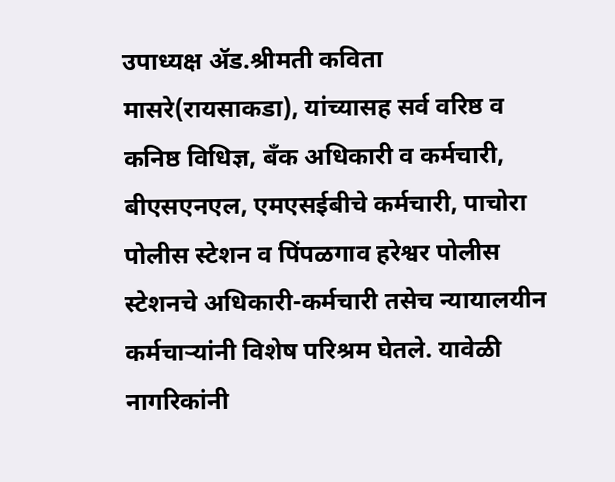उपाध्यक्ष ॲड.श्रीमती कविता मासरे(रायसाकडा), यांच्यासह सर्व वरिष्ठ व कनिष्ठ विधिज्ञ, बँक अधिकारी व कर्मचारी, बीएसएनएल, एमएसईबीचे कर्मचारी, पाचोरा पोलीस स्टेशन व पिंपळगाव हरेश्वर पोलीस स्टेशनचे अधिकारी-कर्मचारी तसेच न्यायालयीन कर्मचाऱ्यांनी विशेष परिश्रम घेतले. यावेळी नागरिकांनी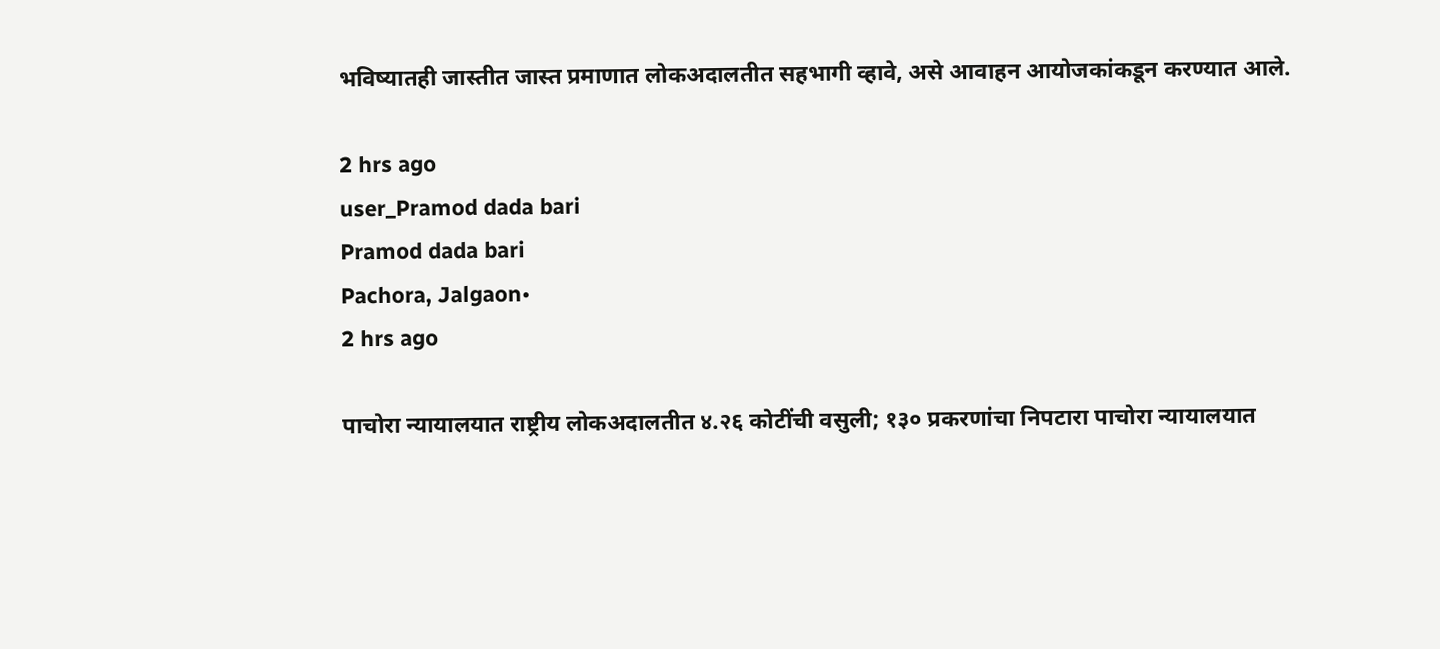भविष्यातही जास्तीत जास्त प्रमाणात लोकअदालतीत सहभागी व्हावे, असे आवाहन आयोजकांकडून करण्यात आले.

2 hrs ago
user_Pramod dada bari
Pramod dada bari
Pachora, Jalgaon•
2 hrs ago

पाचोरा न्यायालयात राष्ट्रीय लोकअदालतीत ४.२६ कोटींची वसुली; १३० प्रकरणांचा निपटारा पाचोरा न्यायालयात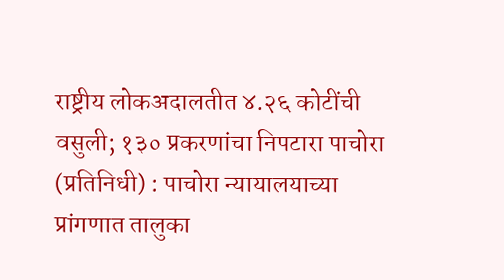राष्ट्रीय लोकअदालतीत ४.२६ कोटींची वसुली; १३० प्रकरणांचा निपटारा पाचोरा (प्रतिनिधी) : पाचोरा न्यायालयाच्या प्रांगणात तालुका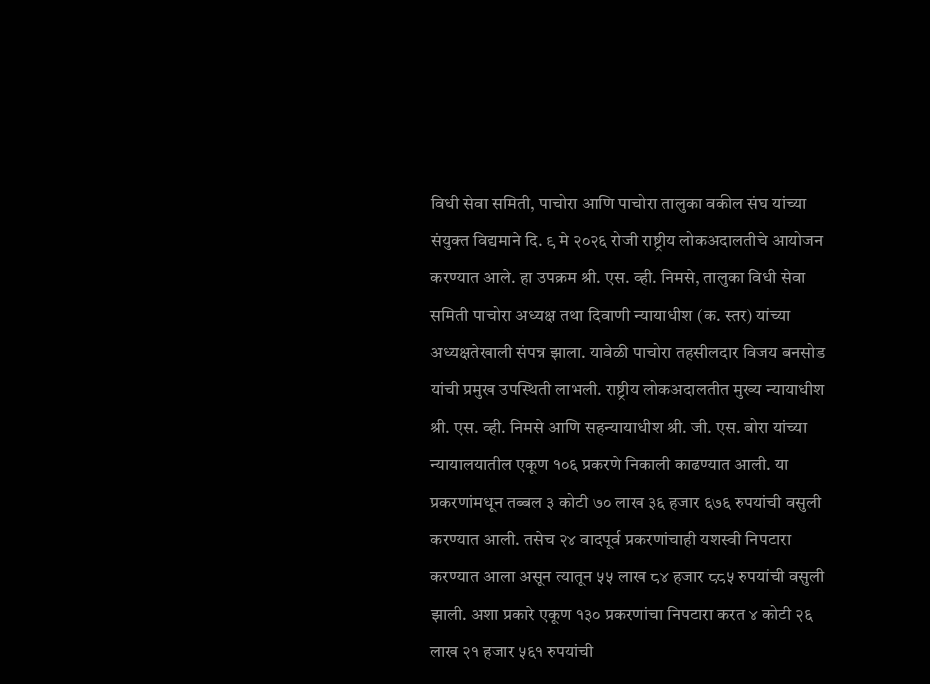विधी सेवा समिती, पाचोरा आणि पाचोरा तालुका वकील संघ यांच्या संयुक्त विद्यमाने दि. ९ मे २०२६ रोजी राष्ट्रीय लोकअदालतीचे आयोजन करण्यात आले. हा उपक्रम श्री. एस. व्ही. निमसे, तालुका विधी सेवा समिती पाचोरा अध्यक्ष तथा दिवाणी न्यायाधीश (क. स्तर) यांच्या अध्यक्षतेखाली संपन्न झाला. यावेळी पाचोरा तहसीलदार विजय बनसोड यांची प्रमुख उपस्थिती लाभली. राष्ट्रीय लोकअदालतीत मुख्य न्यायाधीश श्री. एस. व्ही. निमसे आणि सहन्यायाधीश श्री. जी. एस. बोरा यांच्या न्यायालयातील एकूण १०६ प्रकरणे निकाली काढण्यात आली. या प्रकरणांमधून तब्बल ३ कोटी ७० लाख ३६ हजार ६७६ रुपयांची वसुली करण्यात आली. तसेच २४ वादपूर्व प्रकरणांचाही यशस्वी निपटारा करण्यात आला असून त्यातून ५५ लाख ८४ हजार ८८५ रुपयांची वसुली झाली. अशा प्रकारे एकूण १३० प्रकरणांचा निपटारा करत ४ कोटी २६ लाख २१ हजार ५६१ रुपयांची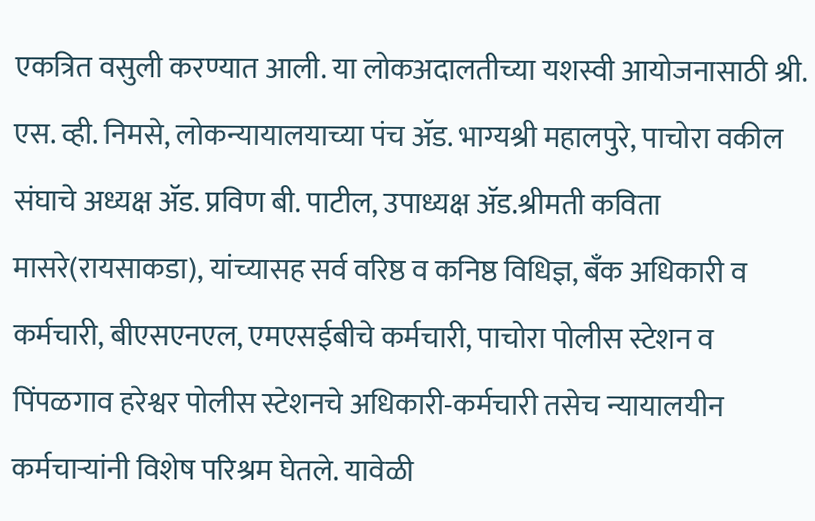एकत्रित वसुली करण्यात आली. या लोकअदालतीच्या यशस्वी आयोजनासाठी श्री. एस. व्ही. निमसे, लोकन्यायालयाच्या पंच ॲड. भाग्यश्री महालपुरे, पाचोरा वकील संघाचे अध्यक्ष ॲड. प्रविण बी. पाटील, उपाध्यक्ष ॲड.श्रीमती कविता मासरे(रायसाकडा), यांच्यासह सर्व वरिष्ठ व कनिष्ठ विधिज्ञ, बँक अधिकारी व कर्मचारी, बीएसएनएल, एमएसईबीचे कर्मचारी, पाचोरा पोलीस स्टेशन व पिंपळगाव हरेश्वर पोलीस स्टेशनचे अधिकारी-कर्मचारी तसेच न्यायालयीन कर्मचाऱ्यांनी विशेष परिश्रम घेतले. यावेळी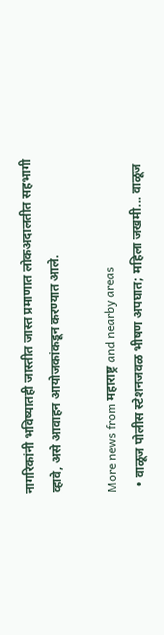नागरिकांनी भविष्यातही जास्तीत जास्त प्रमाणात लोकअदालतीत सहभागी व्हावे, असे आवाहन आयोजकांकडून करण्यात आले.

More news from महाराष्ट्र and nearby areas
  • वाळूज पोलीस स्टेशनजवळ भीषण अपघात; महिला जखमी... वाळूज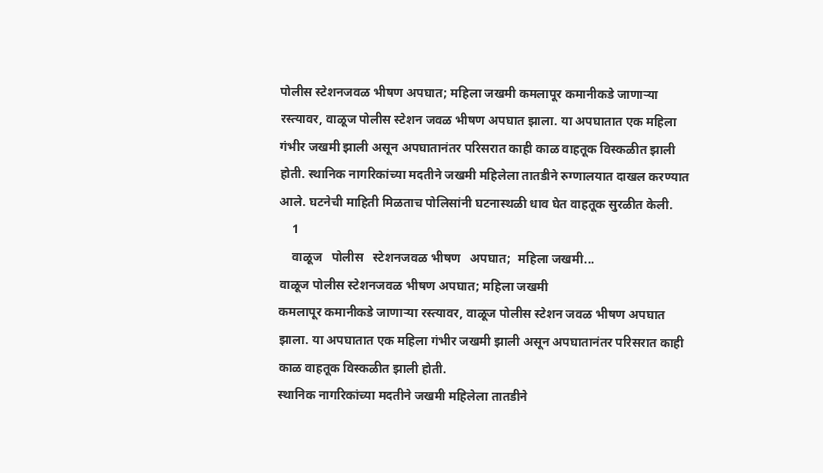पोलीस स्टेशनजवळ भीषण अपघात; महिला जखमी कमलापूर कमानीकडे जाणाऱ्या रस्त्यावर, वाळूज पोलीस स्टेशन जवळ भीषण अपघात झाला. या अपघातात एक महिला गंभीर जखमी झाली असून अपघातानंतर परिसरात काही काळ वाहतूक विस्कळीत झाली होती. स्थानिक नागरिकांच्या मदतीने जखमी महिलेला तातडीने रुग्णालयात दाखल करण्यात आले. घटनेची माहिती मिळताच पोलिसांनी घटनास्थळी धाव घेत वाहतूक सुरळीत केली.
    1
    वाळूज   पोलीस   स्टेशनजवळ भीषण   अपघात;  महिला जखमी...
वाळूज पोलीस स्टेशनजवळ भीषण अपघात; महिला जखमी
कमलापूर कमानीकडे जाणाऱ्या रस्त्यावर, वाळूज पोलीस स्टेशन जवळ भीषण अपघात झाला. या अपघातात एक महिला गंभीर जखमी झाली असून अपघातानंतर परिसरात काही काळ वाहतूक विस्कळीत झाली होती.
स्थानिक नागरिकांच्या मदतीने जखमी महिलेला तातडीने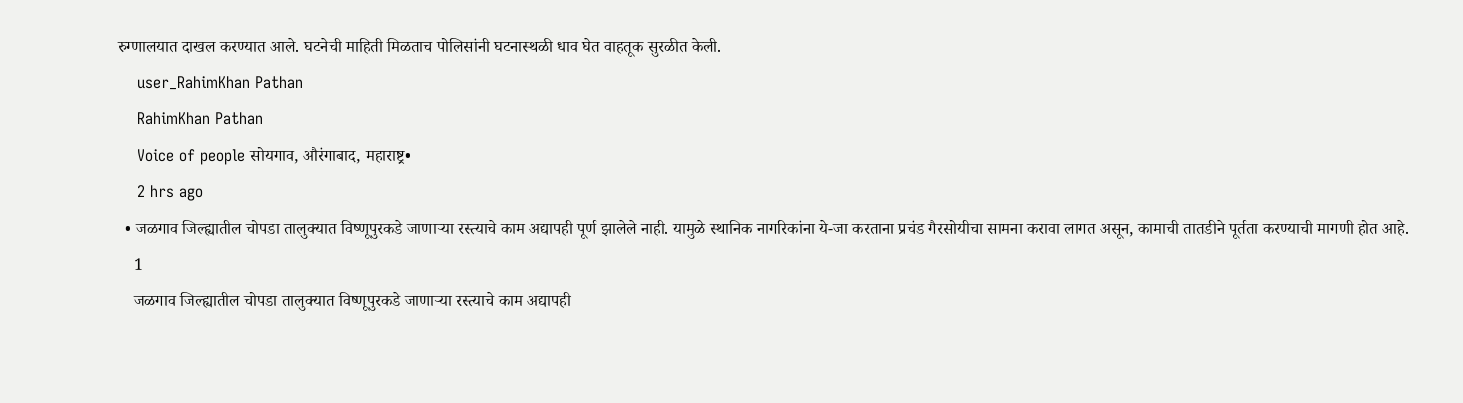रुग्णालयात दाखल करण्यात आले. घटनेची माहिती मिळताच पोलिसांनी घटनास्थळी धाव घेत वाहतूक सुरळीत केली.
    user_RahimKhan Pathan
    RahimKhan Pathan
    Voice of people सोयगाव, औरंगाबाद, महाराष्ट्र•
    2 hrs ago
  • जळगाव जिल्ह्यातील चोपडा तालुक्यात विष्णूपुरकडे जाणाऱ्या रस्त्याचे काम अद्यापही पूर्ण झालेले नाही. यामुळे स्थानिक नागरिकांना ये-जा करताना प्रचंड गैरसोयीचा सामना करावा लागत असून, कामाची तातडीने पूर्तता करण्याची मागणी होत आहे.
    1
    जळगाव जिल्ह्यातील चोपडा तालुक्यात विष्णूपुरकडे जाणाऱ्या रस्त्याचे काम अद्यापही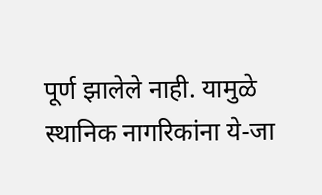पूर्ण झालेले नाही. यामुळे स्थानिक नागरिकांना ये-जा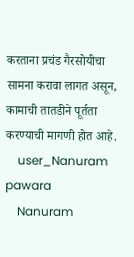करताना प्रचंड गैरसोयीचा सामना करावा लागत असून, कामाची तातडीने पूर्तता करण्याची मागणी होत आहे.
    user_Nanuram pawara
    Nanuram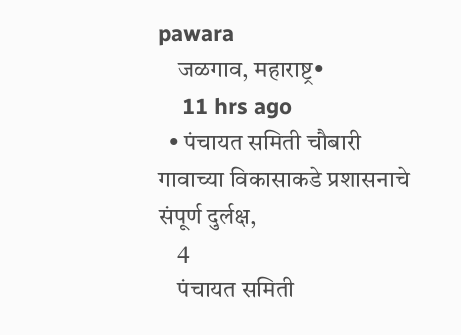pawara
    जळगाव, महाराष्ट्र•
    11 hrs ago
  • पंचायत समिती चौबारी गावाच्या विकासाकडे प्रशासनाचे संपूर्ण दुर्लक्ष,
    4
    पंचायत समिती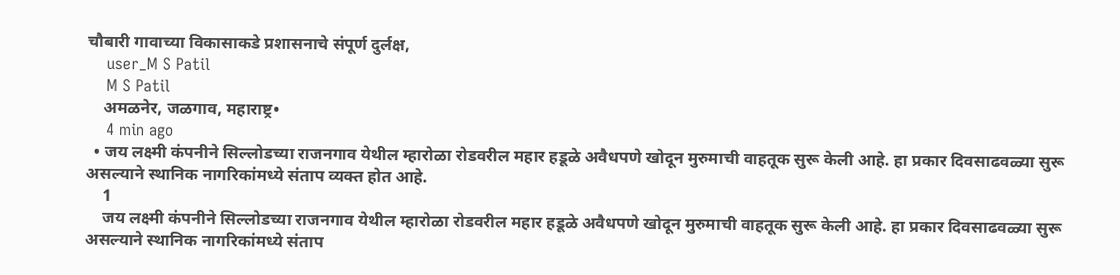चौबारी गावाच्या विकासाकडे प्रशासनाचे संपूर्ण दुर्लक्ष,
    user_M S Patil
    M S Patil
    अमळनेर, जळगाव, महाराष्ट्र•
    4 min ago
  • जय लक्ष्मी कंपनीने सिल्लोडच्या राजनगाव येथील म्हारोळा रोडवरील महार हडूळे अवैधपणे खोदून मुरुमाची वाहतूक सुरू केली आहे. हा प्रकार दिवसाढवळ्या सुरू असल्याने स्थानिक नागरिकांमध्ये संताप व्यक्त होत आहे.
    1
    जय लक्ष्मी कंपनीने सिल्लोडच्या राजनगाव येथील म्हारोळा रोडवरील महार हडूळे अवैधपणे खोदून मुरुमाची वाहतूक सुरू केली आहे. हा प्रकार दिवसाढवळ्या सुरू असल्याने स्थानिक नागरिकांमध्ये संताप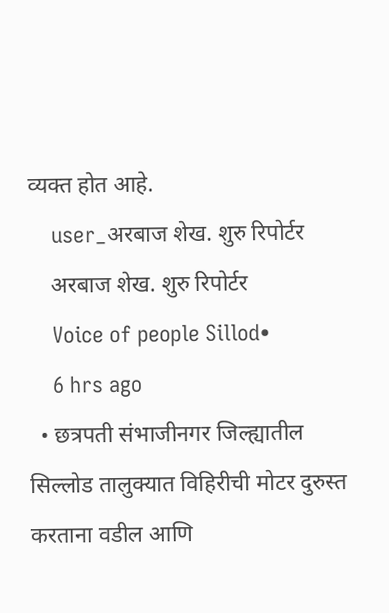व्यक्त होत आहे.
    user_अरबाज शेख. शुरु रिपोर्टर
    अरबाज शेख. शुरु रिपोर्टर
    Voice of people Sillod•
    6 hrs ago
  • छत्रपती संभाजीनगर जिल्ह्यातील सिल्लोड तालुक्यात विहिरीची मोटर दुरुस्त करताना वडील आणि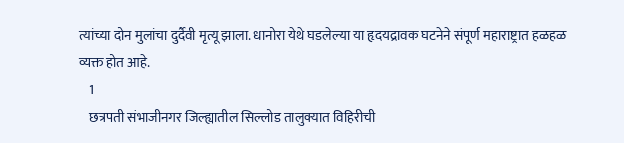त्यांच्या दोन मुलांचा दुर्दैवी मृत्यू झाला. धानोरा येथे घडलेल्या या हृदयद्रावक घटनेने संपूर्ण महाराष्ट्रात हळहळ व्यक्त होत आहे.
    1
    छत्रपती संभाजीनगर जिल्ह्यातील सिल्लोड तालुक्यात विहिरीची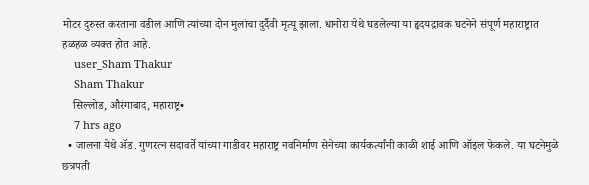मोटर दुरुस्त करताना वडील आणि त्यांच्या दोन मुलांचा दुर्दैवी मृत्यू झाला. धानोरा येथे घडलेल्या या हृदयद्रावक घटनेने संपूर्ण महाराष्ट्रात हळहळ व्यक्त होत आहे.
    user_Sham Thakur
    Sham Thakur
    सिल्लोड, औरंगाबाद, महाराष्ट्र•
    7 hrs ago
  • जालना येथे ॲड. गुणरत्न सदावर्ते यांच्या गाडीवर महाराष्ट्र नवनिर्माण सेनेच्या कार्यकर्त्यांनी काळी शाई आणि ऑइल फेकले. या घटनेमुळे छत्रपती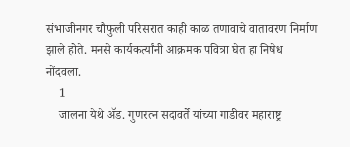संभाजीनगर चौफुली परिसरात काही काळ तणावाचे वातावरण निर्माण झाले होते. मनसे कार्यकर्त्यांनी आक्रमक पवित्रा घेत हा निषेध नोंदवला.
    1
    जालना येथे ॲड. गुणरत्न सदावर्ते यांच्या गाडीवर महाराष्ट्र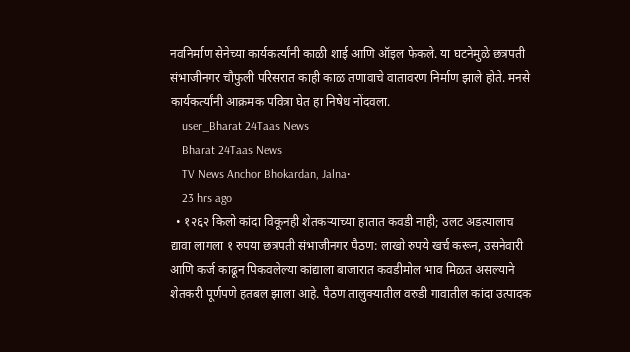नवनिर्माण सेनेच्या कार्यकर्त्यांनी काळी शाई आणि ऑइल फेकले. या घटनेमुळे छत्रपती संभाजीनगर चौफुली परिसरात काही काळ तणावाचे वातावरण निर्माण झाले होते. मनसे कार्यकर्त्यांनी आक्रमक पवित्रा घेत हा निषेध नोंदवला.
    user_Bharat 24Taas News
    Bharat 24Taas News
    TV News Anchor Bhokardan, Jalna•
    23 hrs ago
  • १२६२ किलो कांदा विकूनही शेतकऱ्याच्या हातात कवडी नाही; उलट अडत्यालाच द्यावा लागला १ रुपया छत्रपती संभाजीनगर पैठण: लाखो रुपये खर्च करून, उसनेवारी आणि कर्ज काढून पिकवलेल्या कांद्याला बाजारात कवडीमोल भाव मिळत असल्याने शेतकरी पूर्णपणे हतबल झाला आहे. पैठण तालुक्यातील वरुडी गावातील कांदा उत्पादक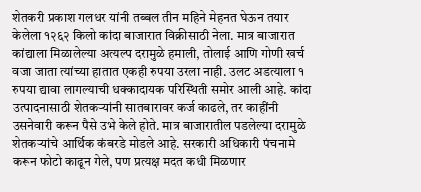शेतकरी प्रकाश गलधर यांनी तब्बल तीन महिने मेहनत घेऊन तयार केलेला १२६२ किलो कांदा बाजारात विक्रीसाठी नेला. मात्र बाजारात कांद्याला मिळालेल्या अत्यल्प दरामुळे हमाली, तोलाई आणि गोणी खर्च वजा जाता त्यांच्या हातात एकही रुपया उरला नाही. उलट अडत्याला १ रुपया द्यावा लागल्याची धक्कादायक परिस्थिती समोर आली आहे. कांदा उत्पादनासाठी शेतकऱ्यांनी सातबारावर कर्ज काढले, तर काहींनी उसनेवारी करून पैसे उभे केले होते. मात्र बाजारातील पडलेल्या दरामुळे शेतकऱ्यांचे आर्थिक कंबरडे मोडले आहे. सरकारी अधिकारी पंचनामे करून फोटो काढून गेले, पण प्रत्यक्ष मदत कधी मिळणार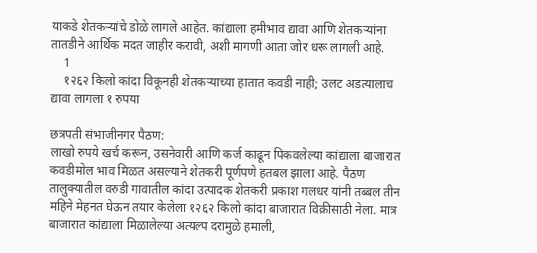याकडे शेतकऱ्यांचे डोळे लागले आहेत. कांद्याला हमीभाव द्यावा आणि शेतकऱ्यांना तातडीने आर्थिक मदत जाहीर करावी, अशी मागणी आता जोर धरू लागली आहे.
    1
    १२६२ किलो कांदा विकूनही शेतकऱ्याच्या हातात कवडी नाही; उलट अडत्यालाच द्यावा लागला १ रुपया

छत्रपती संभाजीनगर पैठण:
लाखो रुपये खर्च करून, उसनेवारी आणि कर्ज काढून पिकवलेल्या कांद्याला बाजारात कवडीमोल भाव मिळत असल्याने शेतकरी पूर्णपणे हतबल झाला आहे. पैठण तालुक्यातील वरुडी गावातील कांदा उत्पादक शेतकरी प्रकाश गलधर यांनी तब्बल तीन महिने मेहनत घेऊन तयार केलेला १२६२ किलो कांदा बाजारात विक्रीसाठी नेला. मात्र बाजारात कांद्याला मिळालेल्या अत्यल्प दरामुळे हमाली,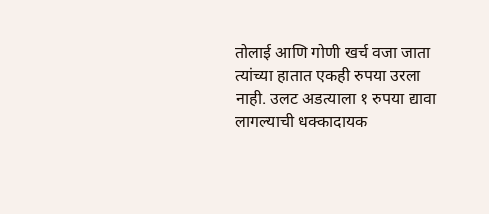तोलाई आणि गोणी खर्च वजा जाता त्यांच्या हातात एकही रुपया उरला नाही. उलट अडत्याला १ रुपया द्यावा लागल्याची धक्कादायक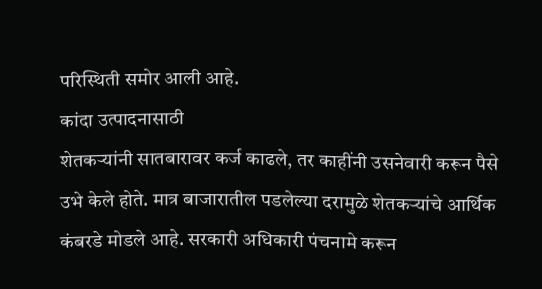परिस्थिती समोर आली आहे.
कांदा उत्पादनासाठी
शेतकऱ्यांनी सातबारावर कर्ज काढले, तर काहींनी उसनेवारी करून पैसे उभे केले होते. मात्र बाजारातील पडलेल्या दरामुळे शेतकऱ्यांचे आर्थिक कंबरडे मोडले आहे. सरकारी अधिकारी पंचनामे करून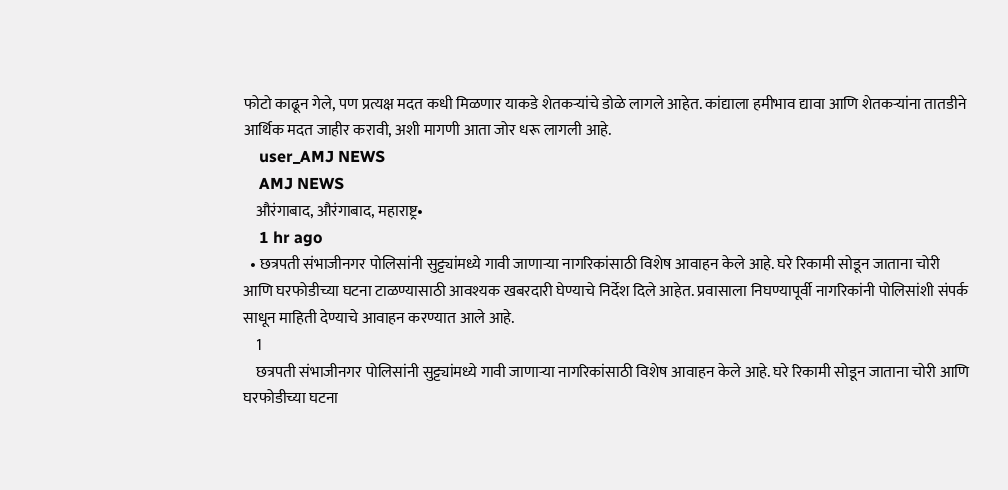फोटो काढून गेले, पण प्रत्यक्ष मदत कधी मिळणार याकडे शेतकऱ्यांचे डोळे लागले आहेत. कांद्याला हमीभाव द्यावा आणि शेतकऱ्यांना तातडीने आर्थिक मदत जाहीर करावी, अशी मागणी आता जोर धरू लागली आहे.
    user_AMJ NEWS
    AMJ NEWS
    औरंगाबाद, औरंगाबाद, महाराष्ट्र•
    1 hr ago
  • छत्रपती संभाजीनगर पोलिसांनी सुट्ट्यांमध्ये गावी जाणाऱ्या नागरिकांसाठी विशेष आवाहन केले आहे. घरे रिकामी सोडून जाताना चोरी आणि घरफोडीच्या घटना टाळण्यासाठी आवश्यक खबरदारी घेण्याचे निर्देश दिले आहेत. प्रवासाला निघण्यापूर्वी नागरिकांनी पोलिसांशी संपर्क साधून माहिती देण्याचे आवाहन करण्यात आले आहे.
    1
    छत्रपती संभाजीनगर पोलिसांनी सुट्ट्यांमध्ये गावी जाणाऱ्या नागरिकांसाठी विशेष आवाहन केले आहे. घरे रिकामी सोडून जाताना चोरी आणि घरफोडीच्या घटना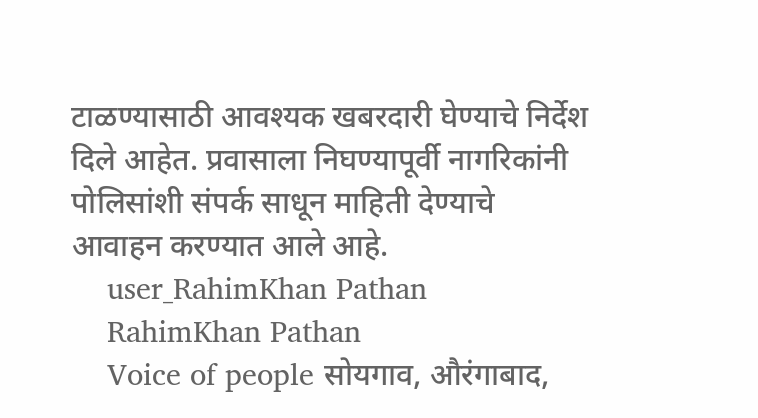टाळण्यासाठी आवश्यक खबरदारी घेण्याचे निर्देश दिले आहेत. प्रवासाला निघण्यापूर्वी नागरिकांनी पोलिसांशी संपर्क साधून माहिती देण्याचे आवाहन करण्यात आले आहे.
    user_RahimKhan Pathan
    RahimKhan Pathan
    Voice of people सोयगाव, औरंगाबाद,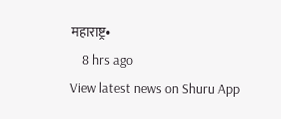महाराष्ट्र•
    8 hrs ago
View latest news on Shuru App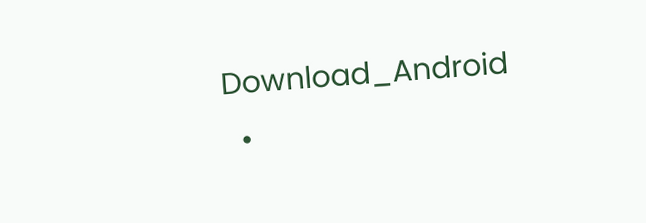Download_Android
  •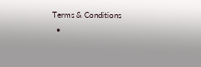Terms & Conditions
  •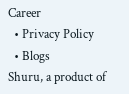Career
  • Privacy Policy
  • Blogs
Shuru, a product of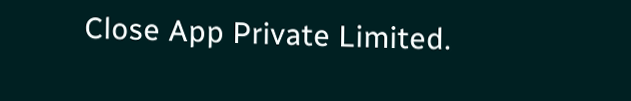Close App Private Limited.